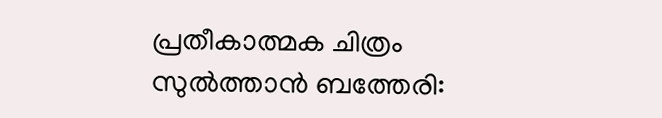പ്രതീകാത്മക ചിത്രം
സുൽത്താൻ ബത്തേരി: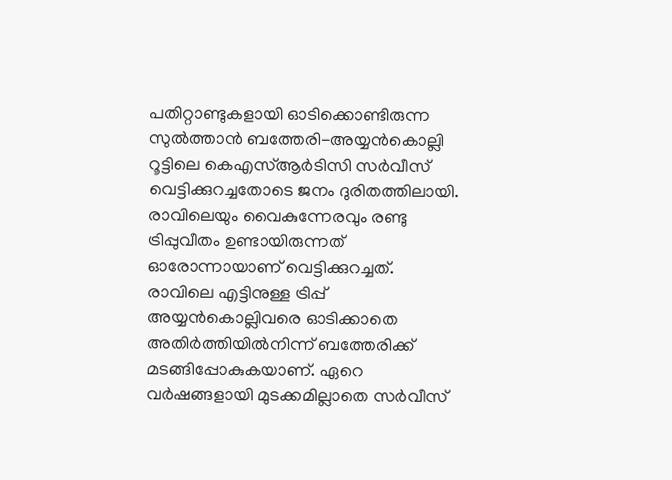പതിറ്റാണ്ടുകളായി ഓടിക്കൊണ്ടിരുന്ന സുൽത്താൻ ബത്തേരി-അയ്യൻകൊല്ലി റൂട്ടിലെ കെഎസ്ആർടിസി സർവീസ് വെട്ടിക്കുറച്ചതോടെ ജനം ദുരിതത്തിലായി. രാവിലെയും വൈകുന്നേരവും രണ്ടു ട്രിപ്പുവീതം ഉണ്ടായിരുന്നത് ഓരോന്നായാണ് വെട്ടിക്കുറച്ചത്.
രാവിലെ എട്ടിനുള്ള ട്രിപ്പ് അയ്യൻകൊല്ലിവരെ ഓടിക്കാതെ അതിർത്തിയിൽനിന്ന് ബത്തേരിക്ക് മടങ്ങിപ്പോകുകയാണ്. ഏറെ വർഷങ്ങളായി മുടക്കമില്ലാതെ സർവീസ്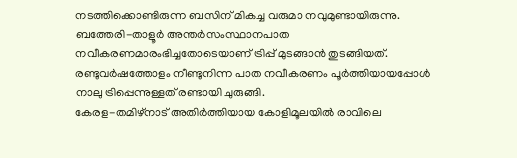നടത്തിക്കൊണ്ടിരുന്ന ബസിന് മികച്ച വരുമാ നവുമുണ്ടായിരുന്നു.
ബത്തേരി-താളൂർ അന്തർസംസ്ഥാനപാത നവീകരണമാരംഭിച്ചതോടെയാണ് ട്രിപ്പ് മുടങ്ങാൻ തുടങ്ങിയത്. രണ്ടുവർഷത്തോളം നീണ്ടുനിന്ന പാത നവീകരണം പൂർത്തിയായപ്പോൾ നാലു ട്രിപ്പെന്നുള്ളത് രണ്ടായി ചുരുങ്ങി.
കേരള-തമിഴ്നാട് അതിർത്തിയായ കോളിമൂലയിൽ രാവിലെ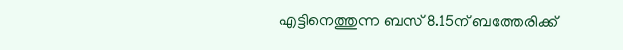എട്ടിനെത്തുന്ന ബസ് 8.15ന് ബത്തേരിക്ക്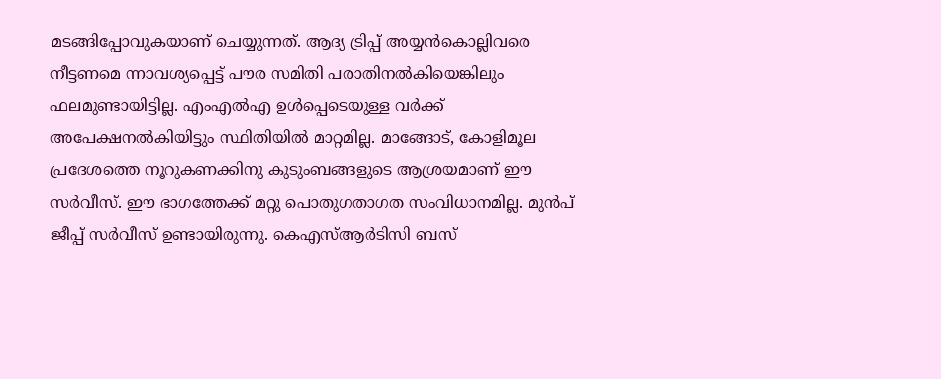മടങ്ങിപ്പോവുകയാണ് ചെയ്യുന്നത്. ആദ്യ ട്രിപ്പ് അയ്യൻകൊല്ലിവരെ നീട്ടണമെ ന്നാവശ്യപ്പെട്ട് പൗര സമിതി പരാതിനൽകിയെങ്കിലും ഫലമുണ്ടായിട്ടില്ല. എംഎൽഎ ഉൾപ്പെടെയുള്ള വർക്ക് അപേക്ഷനൽകിയിട്ടും സ്ഥിതിയിൽ മാറ്റമില്ല. മാങ്ങോട്, കോളിമൂല പ്രദേശത്തെ നൂറുകണക്കിനു കുടുംബങ്ങളുടെ ആശ്രയമാണ് ഈ സർവീസ്. ഈ ഭാഗത്തേക്ക് മറ്റു പൊതുഗതാഗത സംവിധാനമില്ല. മുൻപ് ജീപ്പ് സർവീസ് ഉണ്ടായിരുന്നു. കെഎസ്ആർടിസി ബസ്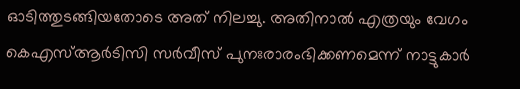ഓടിത്തുടങ്ങിയതോടെ അത് നിലച്ചു. അതിനാൽ എത്രയും വേഗം കെഎസ്ആർടിസി സർവീസ് പുനഃരാരംഭിക്കണമെന്ന് നാട്ടുകാർ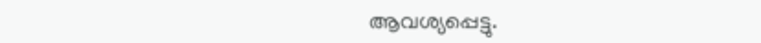ആവശ്യപ്പെട്ടു.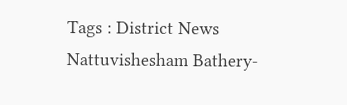Tags : District News Nattuvishesham Bathery-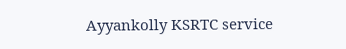Ayyankolly KSRTC service